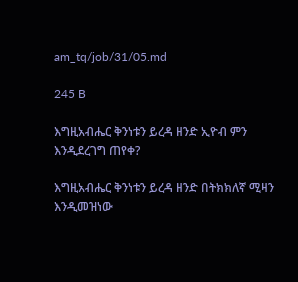am_tq/job/31/05.md

245 B

እግዚአብሔር ቅንነቱን ይረዳ ዘንድ ኢዮብ ምን እንዲደረገግ ጠየቀ?

እግዚአብሔር ቅንነቱን ይረዳ ዘንድ በትክክለኛ ሚዛን እንዲመዝነው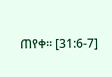ጠየቀ፡፡ [31:6-7]